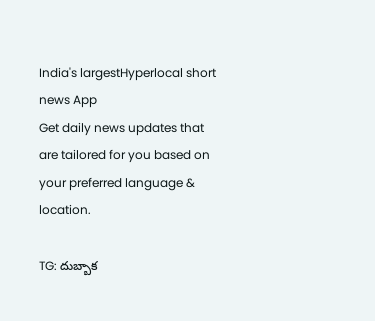India's largestHyperlocal short
news App
Get daily news updates that are tailored for you based on your preferred language & location.

TG: దుబ్బాక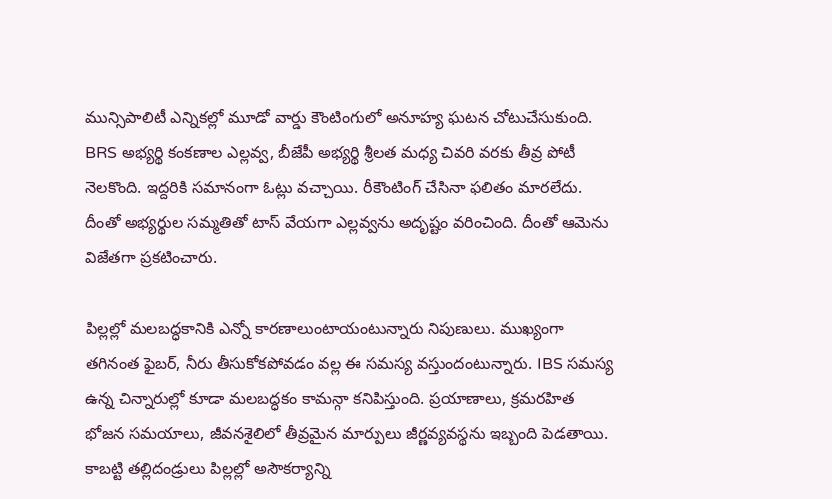మున్సిపాలిటీ ఎన్నికల్లో మూడో వార్డు కౌంటింగులో అనూహ్య ఘటన చోటుచేసుకుంది. BRS అభ్యర్థి కంకణాల ఎల్లవ్వ, బీజేపీ అభ్యర్థి శ్రీలత మధ్య చివరి వరకు తీవ్ర పోటీ నెలకొంది. ఇద్దరికి సమానంగా ఓట్లు వచ్చాయి. రీకౌంటింగ్ చేసినా ఫలితం మారలేదు. దీంతో అభ్యర్థుల సమ్మతితో టాస్ వేయగా ఎల్లవ్వను అదృష్టం వరించింది. దీంతో ఆమెను విజేతగా ప్రకటించారు.

పిల్లల్లో మలబద్ధకానికి ఎన్నో కారణాలుంటాయంటున్నారు నిపుణులు. ముఖ్యంగా తగినంత ఫైబర్, నీరు తీసుకోకపోవడం వల్ల ఈ సమస్య వస్తుందంటున్నారు. IBS సమస్య ఉన్న చిన్నారుల్లో కూడా మలబద్ధకం కామన్గా కనిపిస్తుంది. ప్రయాణాలు, క్రమరహిత భోజన సమయాలు, జీవనశైలిలో తీవ్రమైన మార్పులు జీర్ణవ్యవస్థను ఇబ్బంది పెడతాయి. కాబట్టి తల్లిదండ్రులు పిల్లల్లో అసౌకర్యాన్ని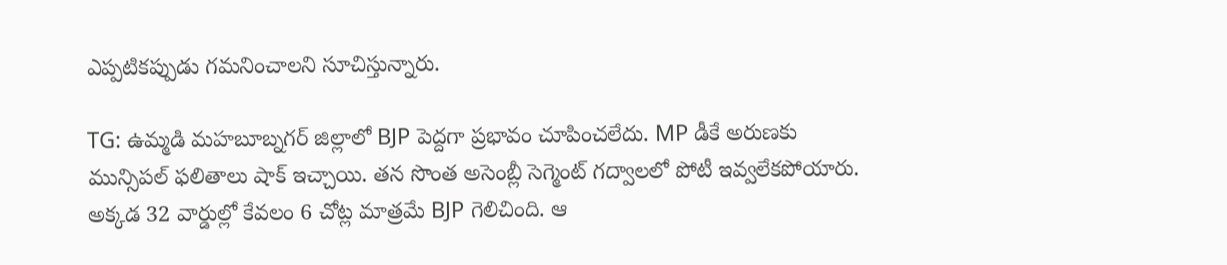ఎప్పటికప్పుడు గమనించాలని సూచిస్తున్నారు.

TG: ఉమ్మడి మహబూబ్నగర్ జిల్లాలో BJP పెద్దగా ప్రభావం చూపించలేదు. MP డీకే అరుణకు మున్సిపల్ ఫలితాలు షాక్ ఇచ్చాయి. తన సొంత అసెంబ్లీ సెగ్మెంట్ గద్వాలలో పోటీ ఇవ్వలేకపోయారు. అక్కడ 32 వార్డుల్లో కేవలం 6 చోట్ల మాత్రమే BJP గెలిచింది. ఆ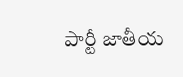పార్టీ జాతీయ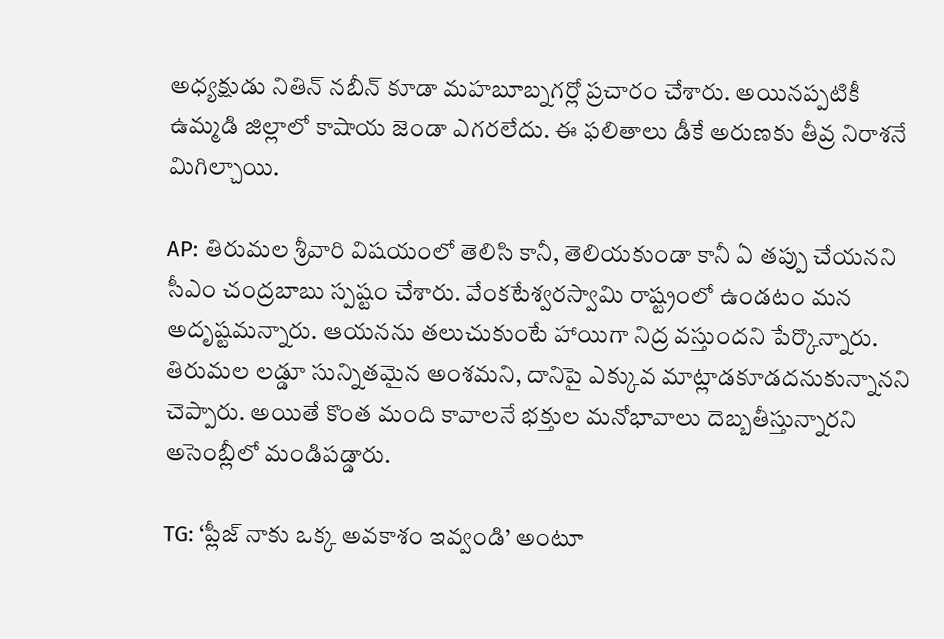అధ్యక్షుడు నితిన్ నబీన్ కూడా మహబూబ్నగర్లో ప్రచారం చేశారు. అయినప్పటికీ ఉమ్మడి జిల్లాలో కాషాయ జెండా ఎగరలేదు. ఈ ఫలితాలు డీకే అరుణకు తీవ్ర నిరాశనే మిగిల్చాయి.

AP: తిరుమల శ్రీవారి విషయంలో తెలిసి కానీ, తెలియకుండా కానీ ఏ తప్పు చేయనని సీఎం చంద్రబాబు స్పష్టం చేశారు. వేంకటేశ్వరస్వామి రాష్ట్రంలో ఉండటం మన అదృష్టమన్నారు. ఆయనను తలుచుకుంటే హాయిగా నిద్ర వస్తుందని పేర్కొన్నారు. తిరుమల లడ్డూ సున్నితమైన అంశమని, దానిపై ఎక్కువ మాట్లాడకూడదనుకున్నానని చెప్పారు. అయితే కొంత మంది కావాలనే భక్తుల మనోభావాలు దెబ్బతీస్తున్నారని అసెంబ్లీలో మండిపడ్డారు.

TG: ‘ప్లీజ్ నాకు ఒక్క అవకాశం ఇవ్వండి’ అంటూ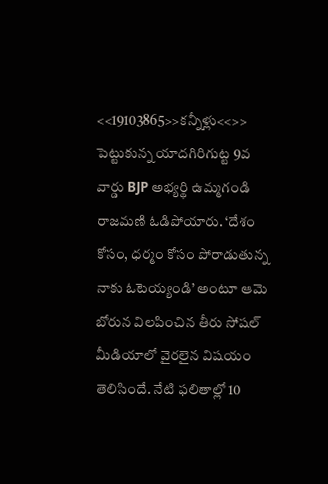<<19103865>>కన్నీళ్లు<<>> పెట్టుకున్న యాదగిరిగుట్ట 9వ వార్డు BJP అభ్యర్థి ఉమ్మగండి రాజమణి ఓడిపోయారు. ‘దేశం కోసం, ధర్మం కోసం పోరాడుతున్న నాకు ఓటెయ్యండి’ అంటూ ఆమె బోరున విలపించిన తీరు సోషల్ మీడియాలో వైరలైన విషయం తెలిసిందే. నేటి ఫలితాల్లో 10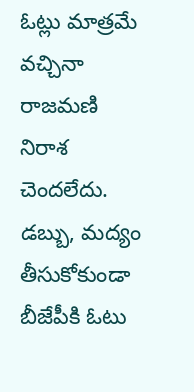ఓట్లు మాత్రమే వచ్చినా రాజమణి నిరాశ చెందలేదు. డబ్బు, మద్యం తీసుకోకుండా బీజేపీకి ఓటు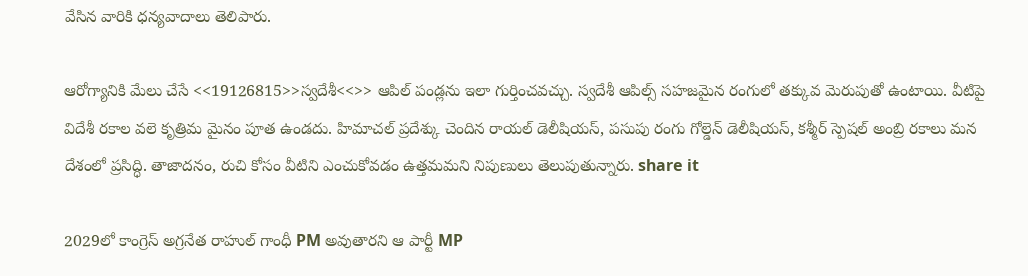వేసిన వారికి ధన్యవాదాలు తెలిపారు.

ఆరోగ్యానికి మేలు చేసే <<19126815>>స్వదేశీ<<>> ఆపిల్ పండ్లను ఇలా గుర్తించవచ్చు. స్వదేశీ ఆపిల్స్ సహజమైన రంగులో తక్కువ మెరుపుతో ఉంటాయి. వీటిపై విదేశీ రకాల వలె కృత్రిమ మైనం పూత ఉండదు. హిమాచల్ ప్రదేశ్కు చెందిన రాయల్ డెలీషియస్, పసుపు రంగు గోల్డెన్ డెలీషియస్, కశ్మీర్ స్పెషల్ అంబ్రి రకాలు మన దేశంలో ప్రసిద్ధి. తాజాదనం, రుచి కోసం వీటిని ఎంచుకోవడం ఉత్తమమని నిపుణులు తెలుపుతున్నారు. share it

2029లో కాంగ్రెస్ అగ్రనేత రాహుల్ గాంధీ PM అవుతారని ఆ పార్టీ MP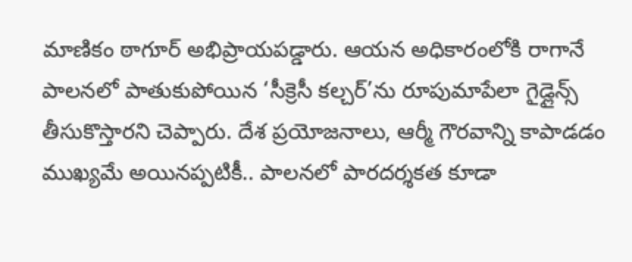మాణికం ఠాగూర్ అభిప్రాయపడ్డారు. ఆయన అధికారంలోకి రాగానే పాలనలో పాతుకుపోయిన ‘సీక్రెసీ కల్చర్’ను రూపుమాపేలా గైడ్లైన్స్ తీసుకొస్తారని చెప్పారు. దేశ ప్రయోజనాలు, ఆర్మీ గౌరవాన్ని కాపాడడం ముఖ్యమే అయినప్పటికీ.. పాలనలో పారదర్శకత కూడా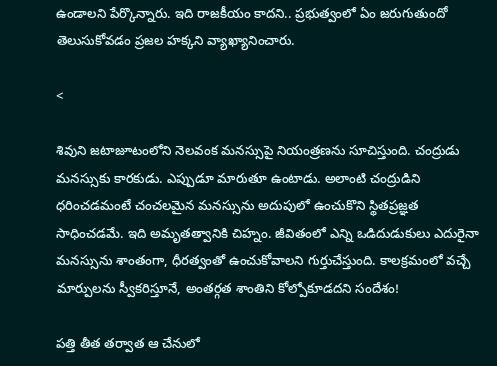ఉండాలని పేర్కొన్నారు. ఇది రాజకీయం కాదని.. ప్రభుత్వంలో ఏం జరుగుతుందో తెలుసుకోవడం ప్రజల హక్కని వ్యాఖ్యానించారు.

<

శివుని జటాజూటంలోని నెలవంక మనస్సుపై నియంత్రణను సూచిస్తుంది. చంద్రుడు మనస్సుకు కారకుడు. ఎప్పుడూ మారుతూ ఉంటాడు. అలాంటి చంద్రుడిని ధరించడమంటే చంచలమైన మనస్సును అదుపులో ఉంచుకొని స్థితప్రజ్ఞత సాధించడమే. ఇది అమృతత్వానికి చిహ్నం. జీవితంలో ఎన్ని ఒడిదుడుకులు ఎదురైనా మనస్సును శాంతంగా, ధీరత్వంతో ఉంచుకోవాలని గుర్తుచేస్తుంది. కాలక్రమంలో వచ్చే మార్పులను స్వీకరిస్తూనే, అంతర్గత శాంతిని కోల్పోకూడదని సందేశం!

పత్తి తీత తర్వాత ఆ చేనులో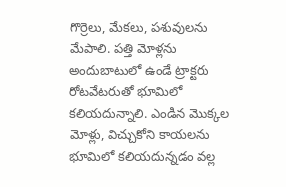గొర్రెలు, మేకలు, పశువులను మేపాలి. పత్తి మోళ్లను అందుబాటులో ఉండే ట్రాక్టరు రోటవేటరుతో భూమిలో కలియదున్నాలి. ఎండిన మొక్కల మోళ్లు, విచ్చుకోని కాయలను భూమిలో కలియదున్నడం వల్ల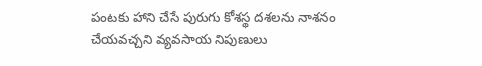పంటకు హాని చేసే పురుగు కోశస్థ దశలను నాశనం చేయవచ్చని వ్యవసాయ నిపుణులు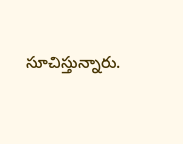సూచిస్తున్నారు.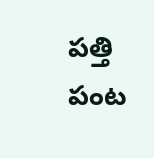పత్తి పంట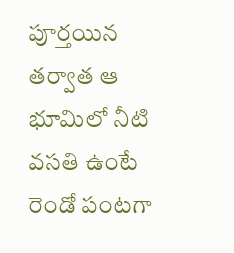పూర్తయిన తర్వాత ఆ భూమిలో నీటి వసతి ఉంటే రెండో పంటగా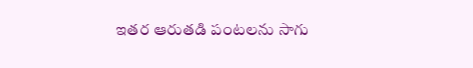ఇతర ఆరుతడి పంటలను సాగు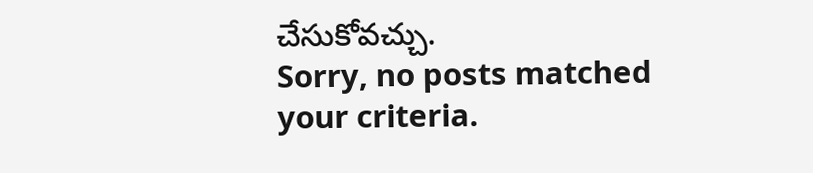చేసుకోవచ్చు.
Sorry, no posts matched your criteria.